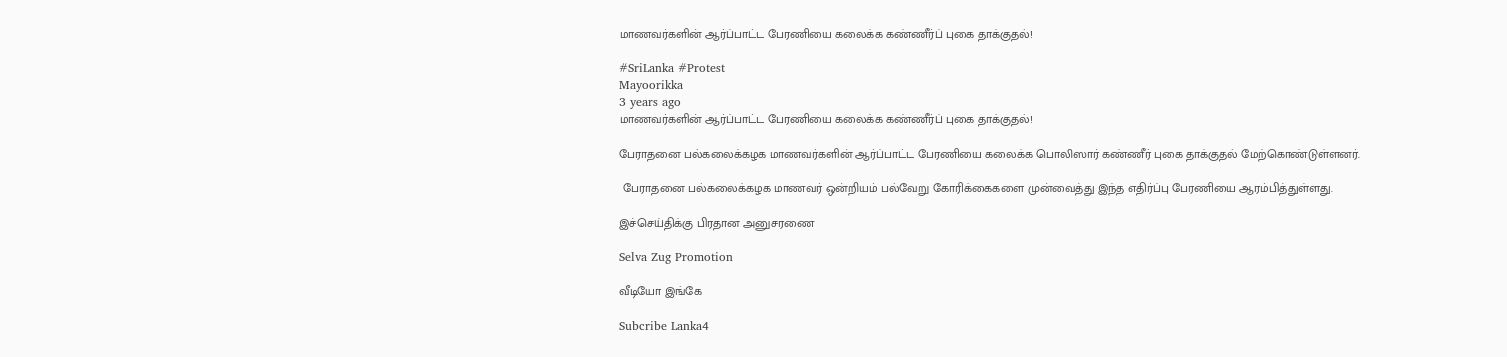மாணவர்களின் ஆர்ப்பாட்ட பேரணியை கலைக்க கண்ணீர்ப் புகை தாக்குதல்!

#SriLanka #Protest
Mayoorikka
3 years ago
மாணவர்களின் ஆர்ப்பாட்ட பேரணியை கலைக்க கண்ணீர்ப் புகை தாக்குதல்!

பேராதனை பல்கலைக்கழக மாணவர்களின் ஆர்ப்பாட்ட பேரணியை கலைக்க பொலிஸார் கண்ணீர் புகை தாக்குதல் மேற்கொண்டுள்ளனர்.

 பேராதனை பல்கலைக்கழக மாணவர் ஒன்றியம் பல்வேறு கோரிக்கைகளை முன்வைத்து இந்த எதிர்ப்பு பேரணியை ஆரம்பித்துள்ளது.

இச்செய்திக்கு பிரதான அனுசரணை

Selva Zug Promotion

வீடியோ இங்கே

Subcribe Lanka4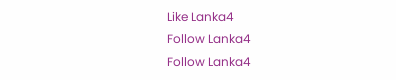Like Lanka4
Follow Lanka4
Follow Lanka4